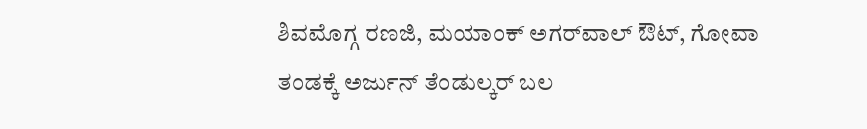ಶಿವಮೊಗ್ಗ ರಣಜಿ, ಮಯಾಂಕ್‌ ಅಗರ್‌ವಾಲ್‌ ಔಟ್‌, ಗೋವಾ ತಂಡಕ್ಕೆ ಅರ್ಜುನ್‌ ತೆಂಡುಲ್ಕರ್‌ ಬಲ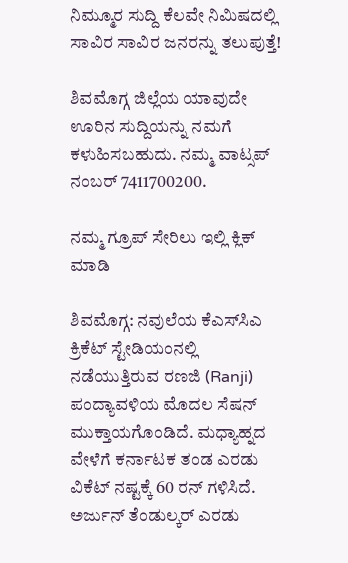ನಿಮ್ಮೂರ ಸುದ್ದಿ ಕೆಲವೇ ನಿಮಿಷದಲ್ಲಿ ಸಾವಿರ ಸಾವಿರ ಜನರನ್ನು ತಲುಪುತ್ತೆ!

ಶಿವಮೊಗ್ಗ ಜಿಲ್ಲೆಯ ಯಾವುದೇ ಊರಿನ ಸುದ್ದಿಯನ್ನು ನಮಗೆ ಕಳುಹಿಸಬಹುದು. ನಮ್ಮ ವಾಟ್ಸಪ್‌ ನಂಬರ್ 7411700200.

ನಮ್ಮ ಗ್ರೂಪ್‌ ಸೇರಿಲು ಇಲ್ಲಿ ಕ್ಲಿಕ್‌ ಮಾಡಿ

ಶಿವಮೊಗ್ಗ: ನವುಲೆಯ ಕೆಎಸ್‌ಸಿಎ ಕ್ರಿಕೆಟ್‌ ಸ್ಟೇಡಿಯಂನಲ್ಲಿ ನಡೆಯುತ್ತಿರುವ ರಣಜಿ (Ranji) ಪಂದ್ಯಾವಳಿಯ ಮೊದಲ ಸೆಷನ್‌ ಮುಕ್ತಾಯಗೊಂಡಿದೆ. ಮಧ್ಯಾಹ್ನದ ವೇಳೆಗೆ ಕರ್ನಾಟಕ ತಂಡ ಎರಡು ವಿಕೆಟ್‌ ನಷ್ಟಕ್ಕೆ 60 ರನ್‌ ಗಳಿಸಿದೆ. ಅರ್ಜುನ್‌ ತೆಂಡುಲ್ಕರ್‌ ಎರಡು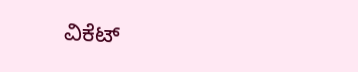ವಿಕೆಟ್‌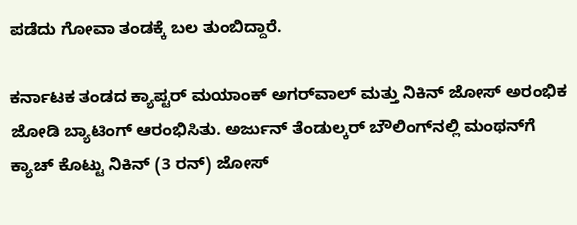ಪಡೆದು ಗೋವಾ ತಂಡಕ್ಕೆ ಬಲ ತುಂಬಿದ್ದಾರೆ.

ಕರ್ನಾಟಕ ತಂಡದ ಕ್ಯಾಪ್ಟರ್‌ ಮಯಾಂಕ್‌ ಅಗರ್‌ವಾಲ್‌ ಮತ್ತು ನಿಕಿನ್‌ ಜೋಸ್‌ ಅರಂಭಿಕ ಜೋಡಿ ಬ್ಯಾಟಿಂಗ್‌ ಆರಂಭಿಸಿತು. ಅರ್ಜುನ್‌ ತೆಂಡುಲ್ಕರ್‌ ಬೌಲಿಂಗ್‌ನಲ್ಲಿ ಮಂಥನ್‌ಗೆ ಕ್ಯಾಚ್‌ ಕೊಟ್ಟು ನಿಕಿನ್‌ (3 ರನ್‌) ಜೋಸ್‌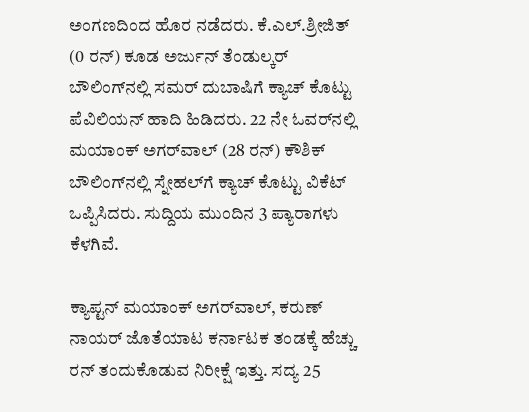ಅಂಗಣದಿಂದ ಹೊರ ನಡೆದರು. ಕೆ.ಎಲ್.ಶ್ರೀಜಿತ್‌ (0 ರನ್‌) ಕೂಡ ಅರ್ಜುನ್‌ ತೆಂಡುಲ್ಕರ್‌ ಬೌಲಿಂಗ್‌ನಲ್ಲಿ ಸಮರ್‌ ದುಬಾಷಿಗೆ ಕ್ಯಾಚ್‌ ಕೊಟ್ಟು ಪೆವಿಲಿಯನ್‌ ಹಾದಿ ಹಿಡಿದರು. 22 ನೇ ಓವರ್‌ನಲ್ಲಿ ಮಯಾಂಕ್‌ ಅಗರ್‌ವಾಲ್‌ (28 ರನ್) ಕೌಶಿಕ್‌ ಬೌಲಿಂಗ್‌ನಲ್ಲಿ ಸ್ನೇಹಲ್‌ಗೆ ಕ್ಯಾಚ್‌ ಕೊಟ್ಟು ವಿಕೆಟ್‌ ಒಪ್ಪಿಸಿದರು. ಸುದ್ದಿಯ ಮುಂದಿನ 3 ಪ್ಯಾರಾಗಳು ಕೆಳಗಿವೆ.

ಕ್ಯಾಪ್ಟನ್‌ ಮಯಾಂಕ್‌ ಅಗರ್‌ವಾಲ್‌, ಕರುಣ್‌ ನಾಯರ್‌ ಜೊತೆಯಾಟ ಕರ್ನಾಟಕ ತಂಡಕ್ಕೆ ಹೆಚ್ಚು ರನ್‌ ತಂದುಕೊಡುವ ನಿರೀಕ್ಷೆ ಇತ್ತು. ಸದ್ಯ 25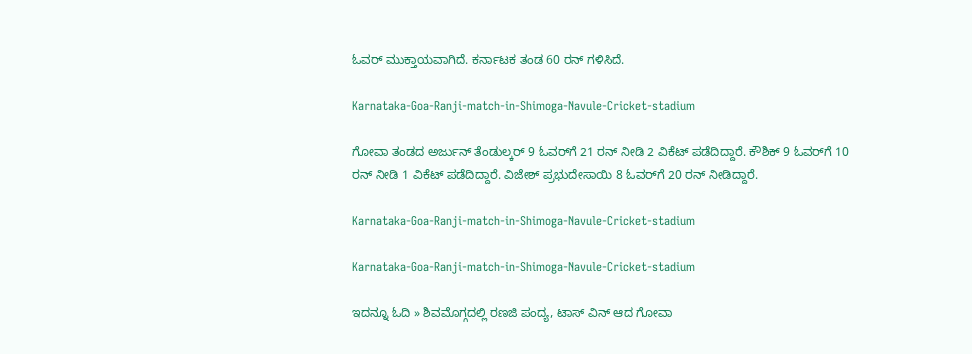ಓವರ್‌ ಮುಕ್ತಾಯವಾಗಿದೆ. ಕರ್ನಾಟಕ ತಂಡ 60 ರನ್‌ ಗಳಿಸಿದೆ.

Karnataka-Goa-Ranji-match-in-Shimoga-Navule-Cricket-stadium

ಗೋವಾ ತಂಡದ ಅರ್ಜುನ್‌ ತೆಂಡುಲ್ಕರ್‌ 9 ಓವರ್‌ಗೆ 21 ರನ್‌ ನೀಡಿ 2 ವಿಕೆಟ್‌ ಪಡೆದಿದ್ದಾರೆ. ಕೌಶಿಕ್‌ 9 ಓವರ್‌ಗೆ 10 ರನ್‌ ನೀಡಿ 1 ವಿಕೆಟ್‌ ಪಡೆದಿದ್ದಾರೆ. ವಿಜೇಶ್‌ ಪ್ರಭುದೇಸಾಯಿ 8 ಓವರ್‌ಗೆ 20 ರನ್‌ ನೀಡಿದ್ದಾರೆ.

Karnataka-Goa-Ranji-match-in-Shimoga-Navule-Cricket-stadium

Karnataka-Goa-Ranji-match-in-Shimoga-Navule-Cricket-stadium

ಇದನ್ನೂ ಓದಿ » ಶಿವಮೊಗ್ಗದಲ್ಲಿ ರಣಜಿ ಪಂದ್ಯ, ಟಾಸ್ ವಿನ್ ಆದ ಗೋವಾ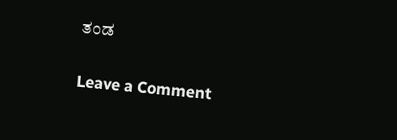ತಂಡ

Leave a Comment